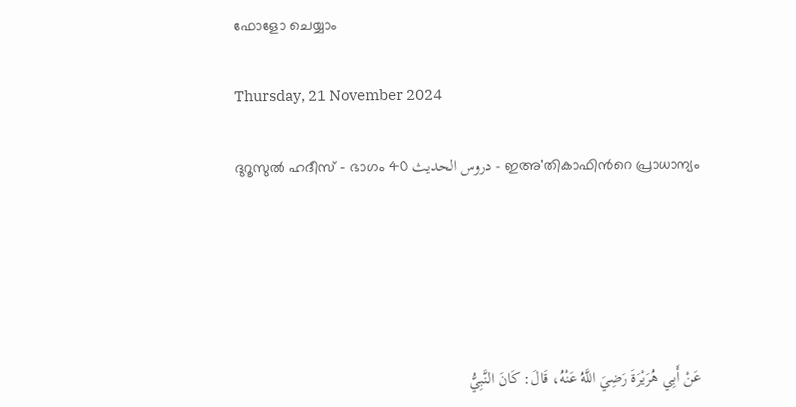ഫോളോ ചെയ്യാം

Thursday, 21 November 2024

ദുറൂസുല്‍ ഹദീസ് - ഭാഗം 40 دروس الحديث - ഇഅ'തികാഫിന്‍റെ പ്രാധാന്യം





عَنْ أَبِي هُرَيْرَةَ رَضِيَ اللَّهُ عَنْهُ، قَالَ: كَانَ النَّبِيُّ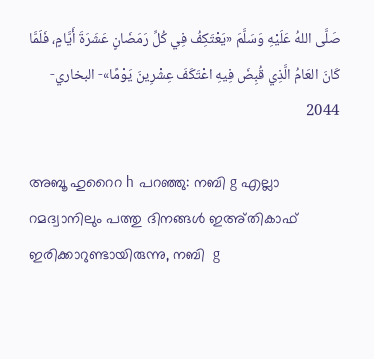صَلَّى اللهُ عَلَيْهِ وَسَلَّمَ «يَعْتَكِفُ فِي كُلِّ رَمَضَانٍ عَشَرَةَ أَيَّامٍ، فَلَمَّا كَانَ العَامُ الَّذِي قُبِضَ فِيهِ اعْتَكَفَ عِشْرِينَ يَوْمًا»- البخاري- 2044

അബൂ ഹുറൈറ h പറഞ്ഞു: നബി g എല്ലാ റമദ്വാനിലും പത്തു ദിനങ്ങള്‍ ഇഅ്തികാഫ് ഇരിക്കാറുണ്ടായിരുന്നു, നബി  g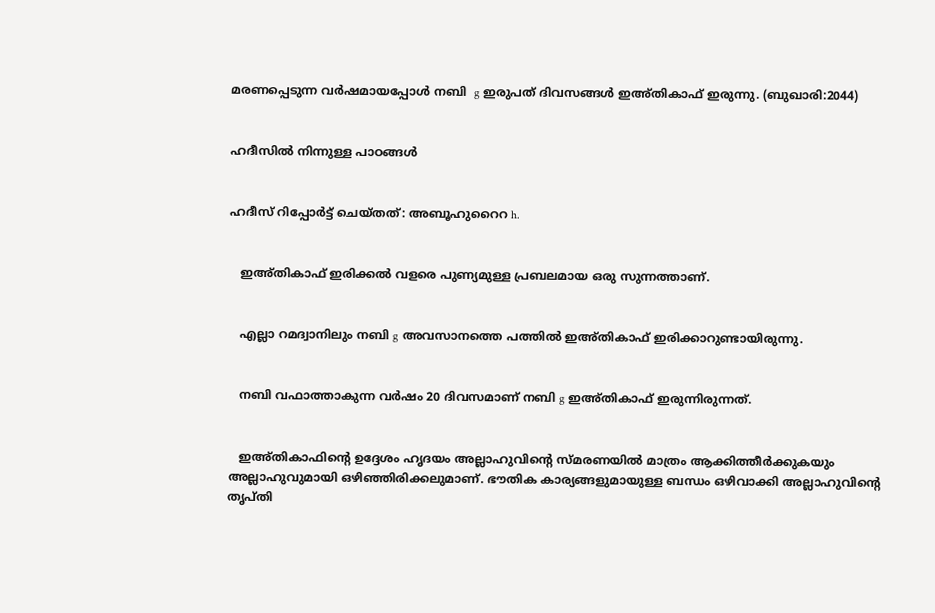മരണപ്പെടുന്ന വര്‍ഷമായപ്പോള്‍ നബി  g ഇരുപത് ദിവസങ്ങള്‍ ഇഅ്തികാഫ് ഇരുന്നു. (ബുഖാരി:2044)


ഹദീസില്‍ നിന്നുള്ള പാഠങ്ങള്‍


ഹദീസ് റിപ്പോര്‍ട്ട് ചെയ്തത്: അബൂഹുറൈറ h.


   ഇഅ്തികാഫ് ഇരിക്കല്‍ വളരെ പുണ്യമുള്ള പ്രബലമായ ഒരു സുന്നത്താണ്.


   എല്ലാ റമദ്വാനിലും നബി g അവസാനത്തെ പത്തില്‍ ഇഅ്തികാഫ് ഇരിക്കാറുണ്ടായിരുന്നു.


   നബി വഫാത്താകുന്ന വര്‍ഷം 20 ദിവസമാണ് നബി g ഇഅ്തികാഫ് ഇരുന്നിരുന്നത്.


   ഇഅ്തികാഫിന്‍റെ ഉദ്ദേശം ഹൃദയം അല്ലാഹുവിന്‍റെ സ്മരണയില്‍ മാത്രം ആക്കിത്തീര്‍ക്കുകയും അല്ലാഹുവുമായി ഒഴിഞ്ഞിരിക്കലുമാണ്. ഭൗതിക കാര്യങ്ങളുമായുള്ള ബന്ധം ഒഴിവാക്കി അല്ലാഹുവിന്‍റെ തൃപ്തി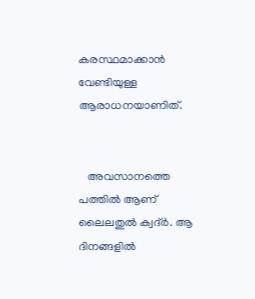കരസ്ഥമാക്കാന്‍ വേണ്ടിയുള്ള ആരാധനയാണിത്.


   അവസാനത്തെ പത്തില്‍ ആണ് ലൈലതുല്‍ ക്വദ്ര്‍. ആ ദിനങ്ങളില്‍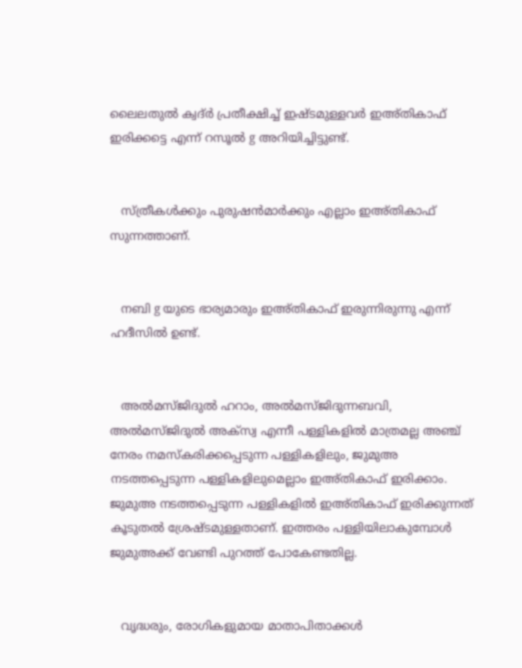ലൈലതുല്‍ ക്വദ്ര്‍ പ്രതീക്ഷിച്ച് ഇഷ്ടമുള്ളവര്‍ ഇഅ്തികാഫ് ഇരിക്കട്ടെ എന്ന് റസൂല്‍ g അറിയിച്ചിട്ടുണ്ട്.


   സ്ത്രീകള്‍ക്കും പുരുഷന്‍മാര്‍ക്കും എല്ലാം ഇഅ്തികാഫ് സുന്നത്താണ്.


   നബി g യുടെ ഭാര്യമാരും ഇഅ്തികാഫ് ഇരുന്നിരുന്നു എന്ന് ഹദീസില്‍ ഉണ്ട്.


   അല്‍മസ്ജിദുല്‍ ഹറാം, അല്‍മസ്ജിദുന്നബവി, അല്‍മസ്ജിദുല്‍ അക്സ്വ എന്നീ പള്ളികളില്‍ മാത്രമല്ല അഞ്ച് നേരം നമസ്കരിക്കപ്പെടുന്ന പള്ളികളിലും, ജുമുഅ നടത്തപ്പെടുന്ന പള്ളികളിലുമെല്ലാം ഇഅ്തികാഫ് ഇരിക്കാം. ജുമുഅ നടത്തപ്പെടുന്ന പള്ളികളില്‍ ഇഅ്തികാഫ് ഇരിക്കുന്നത് കൂടുതല്‍ ശ്രേഷ്ടമുള്ളതാണ്. ഇത്തരം പള്ളിയിലാകുമ്പോള്‍ ജുമുഅക്ക് വേണ്ടി പുറത്ത് പോകേണ്ടതില്ല.


   വൃദ്ധരും, രോഗികളുമായ മാതാപിതാക്കള്‍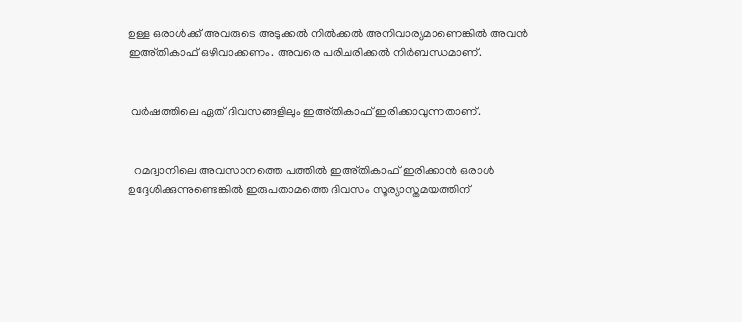ഉള്ള ഒരാള്‍ക്ക് അവരുടെ അടുക്കല്‍ നില്‍ക്കല്‍ അനിവാര്യമാണെങ്കില്‍ അവന്‍ ഇഅ്തികാഫ് ഒഴിവാക്കണം. അവരെ പരിചരിക്കല്‍ നിര്‍ബന്ധമാണ്.


 വര്‍ഷത്തിലെ ഏത് ദിവസങ്ങളിലും ഇഅ്തികാഫ് ഇരിക്കാവുന്നതാണ്.


  റമദ്വാനിലെ അവസാനത്തെ പത്തില്‍ ഇഅ്തികാഫ് ഇരിക്കാന്‍ ഒരാള്‍ ഉദ്ദേശിക്കുന്നുണ്ടെങ്കില്‍ ഇരുപതാമത്തെ ദിവസം സൂര്യാസ്തമയത്തിന്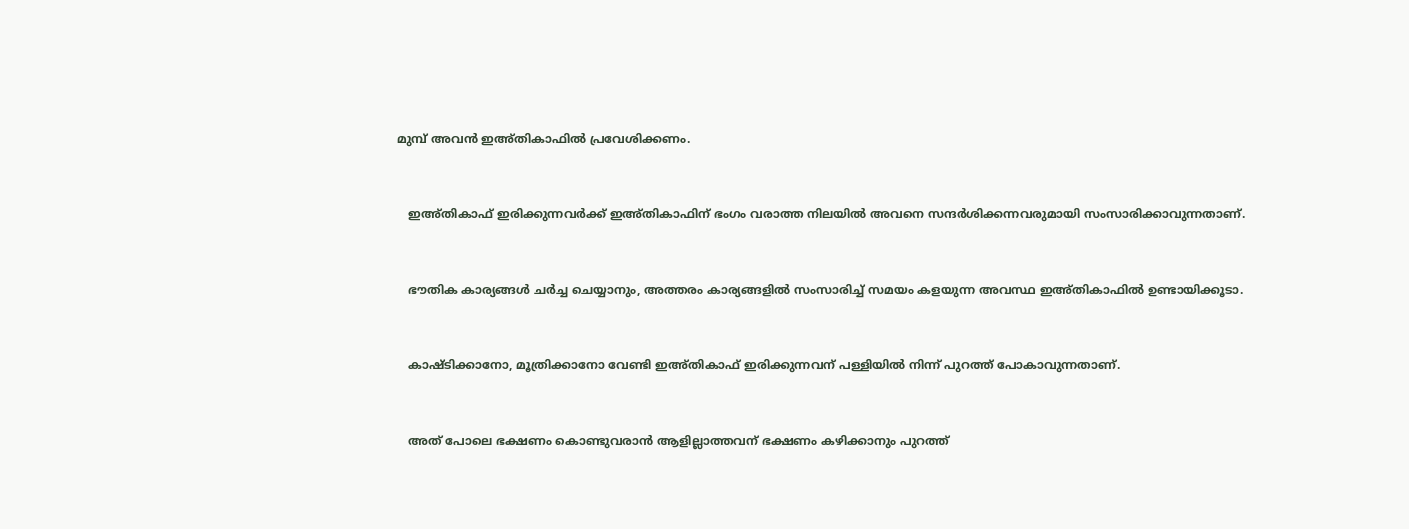മുമ്പ് അവന്‍ ഇഅ്തികാഫില്‍ പ്രവേശിക്കണം.


   ഇഅ്തികാഫ് ഇരിക്കുന്നവര്‍ക്ക് ഇഅ്തികാഫിന് ഭംഗം വരാത്ത നിലയില്‍ അവനെ സന്ദര്‍ശിക്കന്നവരുമായി സംസാരിക്കാവുന്നതാണ്.


   ഭൗതിക കാര്യങ്ങള്‍ ചര്‍ച്ച ചെയ്യാനും, അത്തരം കാര്യങ്ങളില്‍ സംസാരിച്ച് സമയം കളയുന്ന അവസ്ഥ ഇഅ്തികാഫില്‍ ഉണ്ടായിക്കൂടാ.


   കാഷ്ടിക്കാനോ, മൂത്രിക്കാനോ വേണ്ടി ഇഅ്തികാഫ് ഇരിക്കുന്നവന് പള്ളിയില്‍ നിന്ന് പുറത്ത് പോകാവുന്നതാണ്.


   അത് പോലെ ഭക്ഷണം കൊണ്ടുവരാന്‍ ആളില്ലാത്തവന് ഭക്ഷണം കഴിക്കാനും പുറത്ത്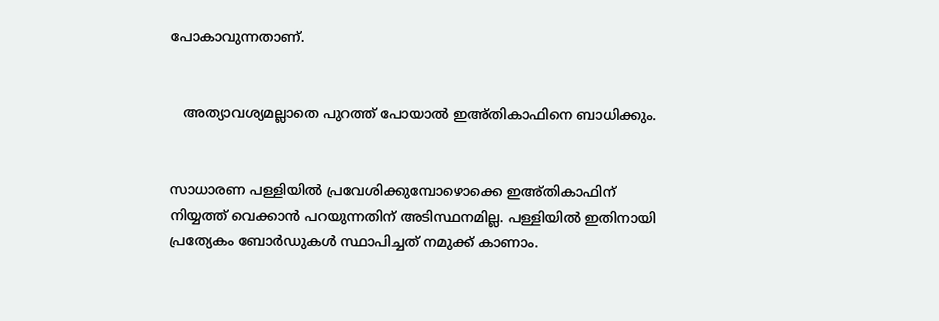പോകാവുന്നതാണ്.


   അത്യാവശ്യമല്ലാതെ പുറത്ത് പോയാല്‍ ഇഅ്തികാഫിനെ ബാധിക്കും.


സാധാരണ പള്ളിയില്‍ പ്രവേശിക്കുമ്പോഴൊക്കെ ഇഅ്തികാഫിന് നിയ്യത്ത് വെക്കാന്‍ പറയുന്നതിന് അടിസ്ഥനമില്ല. പള്ളിയില്‍ ഇതിനായി പ്രത്യേകം ബോര്‍ഡുകള്‍ സ്ഥാപിച്ചത് നമുക്ക് കാണാം.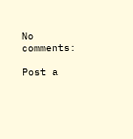No comments:

Post a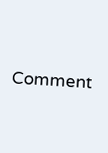Comment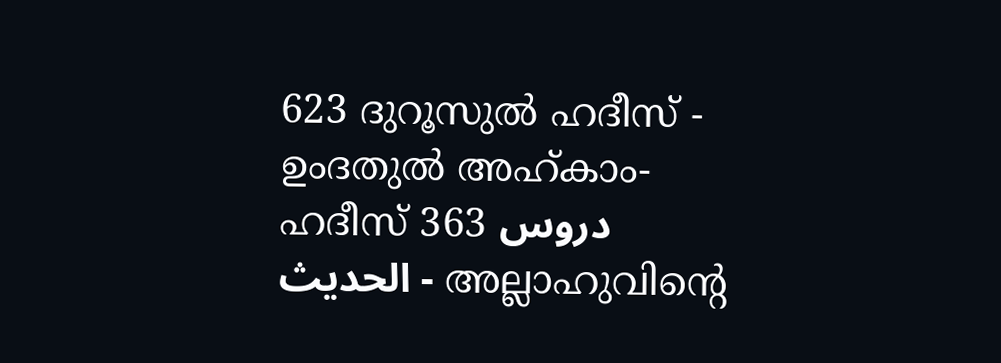623 ദുറൂസുല്‍ ഹദീസ് - ഉംദതുല്‍ അഹ്കാം- ഹദീസ് 363 دروس الحديث - അല്ലാഹുവിന്‍റെ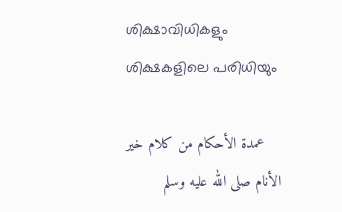ശിക്ഷാവിധികളും ശിക്ഷകളിലെ പരിധിയും

    عمدة الأحكام من كلام خير الأنام صلى الله عليه وسلم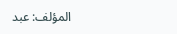المؤلف: عبد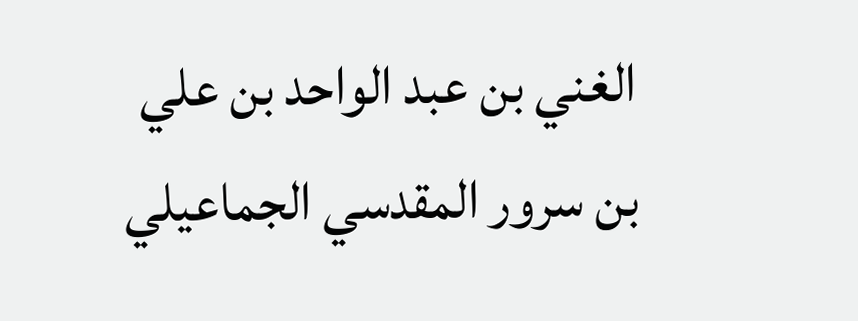الغني بن عبد الواحد بن علي بن سرور المقدسي الجماعيلي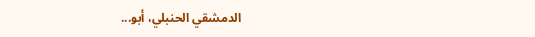الدمشقي الحنبلي، أبو...